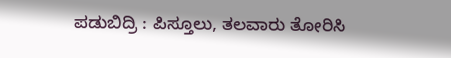ಪಡುಬಿದ್ರಿ : ಪಿಸ್ತೂಲು, ತಲವಾರು ತೋರಿಸಿ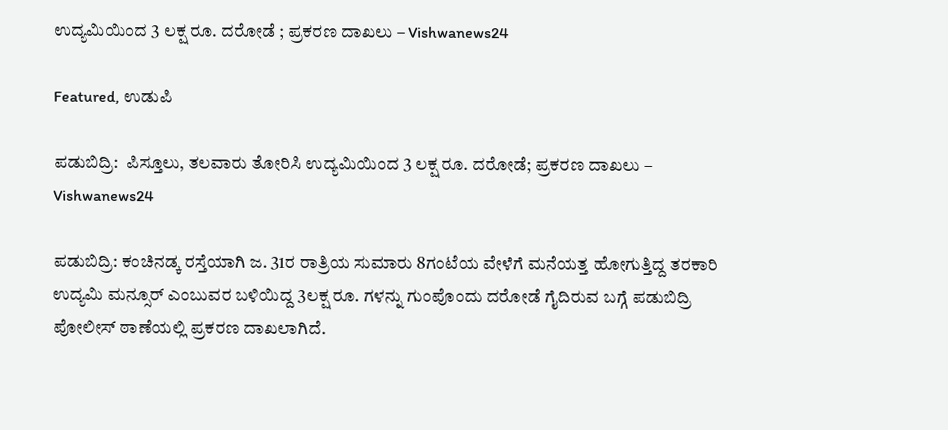ಉದ್ಯಮಿಯಿಂದ 3 ಲಕ್ಷ ರೂ. ದರೋಡೆ ; ಪ್ರಕರಣ ದಾಖಲು – Vishwanews24

Featured, ಉಡುಪಿ

ಪಡುಬಿದ್ರಿ:  ಪಿಸ್ತೂಲು, ತಲವಾರು ತೋರಿಸಿ ಉದ್ಯಮಿಯಿಂದ 3 ಲಕ್ಷ ರೂ. ದರೋಡೆ; ಪ್ರಕರಣ ದಾಖಲು – Vishwanews24

ಪಡುಬಿದ್ರಿ: ಕಂಚಿನಡ್ಕ ರಸ್ತೆಯಾಗಿ ಜ. 31ರ ರಾತ್ರಿಯ ಸುಮಾರು 8ಗಂಟೆಯ ವೇಳೆಗೆ ಮನೆಯತ್ತ ಹೋಗುತ್ತಿದ್ದ ತರಕಾರಿ ಉದ್ಯಮಿ ಮನ್ಸೂರ್ ಎಂಬುವರ ಬಳಿಯಿದ್ದ 3ಲಕ್ಷ ರೂ. ಗಳನ್ನು ಗುಂಪೊಂದು ದರೋಡೆ ಗೈದಿರುವ ಬಗ್ಗೆ ಪಡುಬಿದ್ರಿ ಪೋಲೀಸ್ ಠಾಣೆಯಲ್ಲಿ ಪ್ರಕರಣ ದಾಖಲಾಗಿದೆ.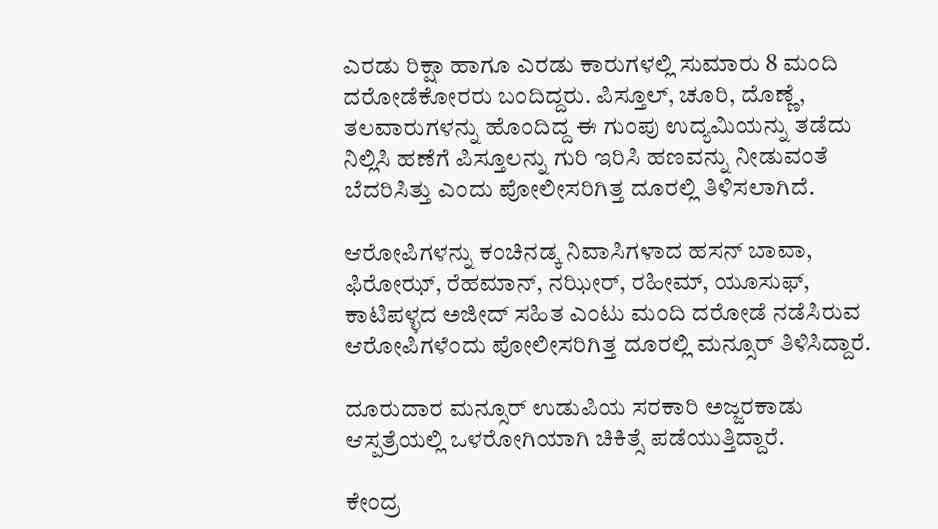ಎರಡು ರಿಕ್ಷಾ ಹಾಗೂ ಎರಡು ಕಾರುಗಳಲ್ಲಿ ಸುಮಾರು 8 ಮಂದಿ ದರೋಡೆಕೋರರು ಬಂದಿದ್ದರು. ಪಿಸ್ತೂಲ್, ಚೂರಿ, ದೊಣ್ಣೆ, ತಲವಾರುಗಳನ್ನು ಹೊಂದಿದ್ದ ಈ ಗುಂಪು ಉದ್ಯಮಿಯನ್ನು ತಡೆದು ನಿಲ್ಲಿಸಿ ಹಣೆಗೆ ಪಿಸ್ತೂಲನ್ನು ಗುರಿ ಇರಿಸಿ ಹಣವನ್ನು ನೀಡುವಂತೆ ಬೆದರಿಸಿತ್ತು ಎಂದು ಪೋಲೀಸರಿಗಿತ್ತ ದೂರಲ್ಲಿ ತಿಳಿಸಲಾಗಿದೆ.

ಆರೋಪಿಗಳನ್ನು ಕಂಚಿನಡ್ಕ ನಿವಾಸಿಗಳಾದ ಹಸನ್ ಬಾವಾ, ಫಿರೋಝ್, ರೆಹಮಾನ್, ನಝೀರ್, ರಹೀಮ್, ಯೂಸುಫ್, ಕಾಟಿಪಳ್ಳದ ಅಜೀದ್ ಸಹಿತ ಎಂಟು ಮಂದಿ ದರೋಡೆ ನಡೆಸಿರುವ ಆರೋಪಿಗಳೆಂದು ಪೋಲೀಸರಿಗಿತ್ತ ದೂರಲ್ಲಿ ಮನ್ಸೂರ್ ತಿಳಿಸಿದ್ದಾರೆ.

ದೂರುದಾರ ಮನ್ಸೂರ್ ಉಡುಪಿಯ ಸರಕಾರಿ ಅಜ್ಜರಕಾಡು ಆಸ್ಪತ್ರೆಯಲ್ಲಿ ಒಳರೋಗಿಯಾಗಿ ಚಿಕಿತ್ಸೆ ಪಡೆಯುತ್ತಿದ್ದಾರೆ.

ಕೇಂದ್ರ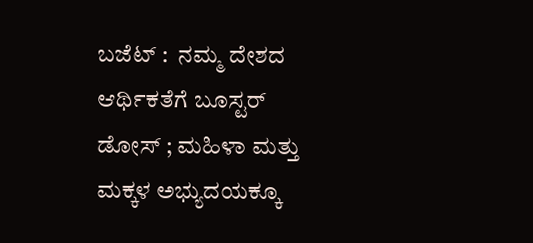ಬಜೆಟ್ :  ನಮ್ಮ ದೇಶದ ಆರ್ಥಿಕತೆಗೆ ಬೂಸ್ಟರ್ ಡೋಸ್ ; ಮಹಿಳಾ ಮತ್ತು ಮಕ್ಕಳ ಅಭ್ಯುದಯಕ್ಕೂ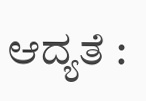ಆದ್ಯತೆ :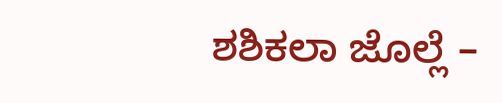ಶಶಿಕಲಾ ಜೊಲ್ಲೆ –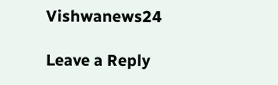Vishwanews24

Leave a Reply